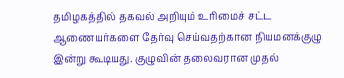தமிழகத்தில் தகவல் அறியும் உரிமைச் சட்ட ஆணையர்களை தேர்வு செய்வதற்கான நியமனக்குழு இன்று கூடியது. குழுவின் தலைவரான முதல்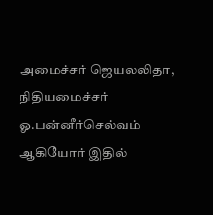அமைச்சர் ஜெயலலிதா, நிதியமைச்சர் ஓ.பன்னீர்செல்வம் ஆகியோர் இதில்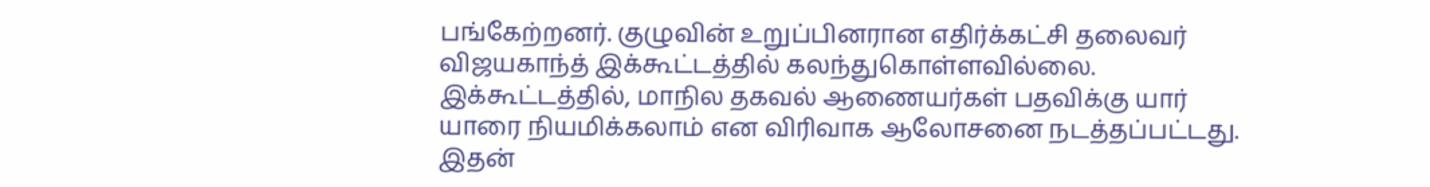பங்கேற்றனர். குழுவின் உறுப்பினரான எதிர்க்கட்சி தலைவர் விஜயகாந்த் இக்கூட்டத்தில் கலந்துகொள்ளவில்லை.
இக்கூட்டத்தில், மாநில தகவல் ஆணையர்கள் பதவிக்கு யார் யாரை நியமிக்கலாம் என விரிவாக ஆலோசனை நடத்தப்பட்டது. இதன்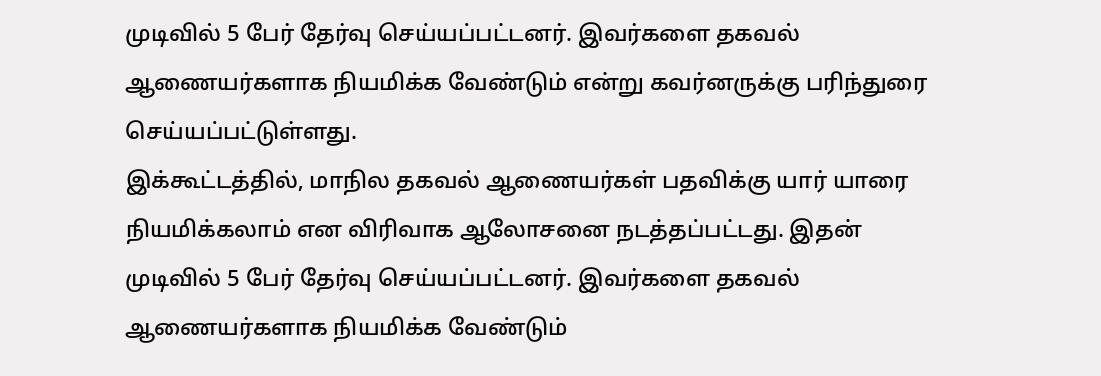முடிவில் 5 பேர் தேர்வு செய்யப்பட்டனர். இவர்களை தகவல் ஆணையர்களாக நியமிக்க வேண்டும் என்று கவர்னருக்கு பரிந்துரை செய்யப்பட்டுள்ளது.
இக்கூட்டத்தில், மாநில தகவல் ஆணையர்கள் பதவிக்கு யார் யாரை நியமிக்கலாம் என விரிவாக ஆலோசனை நடத்தப்பட்டது. இதன் முடிவில் 5 பேர் தேர்வு செய்யப்பட்டனர். இவர்களை தகவல் ஆணையர்களாக நியமிக்க வேண்டும்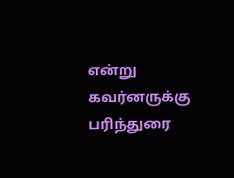என்று கவர்னருக்கு பரிந்துரை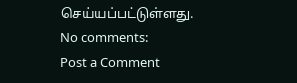செய்யப்பட்டுள்ளது.
No comments:
Post a Comment